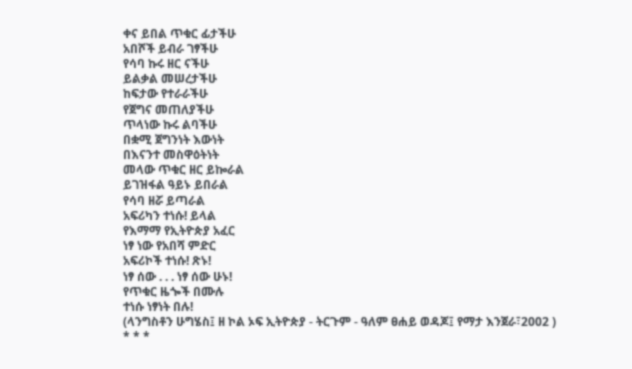ቀና ይበል ጥቁር ፊታችሁ
አበሾች ይብራ ገፃችሁ
የሳባ ኩሩ ዘር ናችሁ
ይልቃል መሠረታችሁ
ከፍታው የተራራችሁ
የጀግና መጠለያችሁ
ጥላነው ኩሩ ልባችሁ
በቋሚ ጀግንነት እውነት
በእናንተ መስዋዕትነት
መላው ጥቁር ዘር ይኰራል
ይገዝፋል ዓይኑ ይበራል
የሳባ ዘሯ ይጣራል
አፍሪካን ተነሱ! ይላል
የእማማ የኢትዮጵያ አፈር
ነፃ ነው የአበሻ ምድር
አፍሪኮች ተነሱ! ጽኑ!
ነፃ ሰው . . . ነፃ ሰው ሁኑ!
የጥቁር ዜጐች በሙሉ
ተነሱ ነፃነት በሉ!
(ላንግስቶን ሁግሄስ፤ ዘ ኮል ኦፍ ኢትዮጵያ - ትርጉም - ዓለም ፀሐይ ወዳጆ፤ የማታ እንጀራ፣2002 )
* * *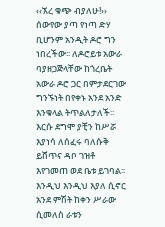‹‹ኧረ ቁጭ ብያለሁ!››
ሰውየው ያጣ የነጣ ድሃ ቢሆንም አንዲት ዶሮ ግን ነበረችው፡፡ ለዶሮይቱ አውራ ባያዘጋጅላቸው ከጎረቤት አውራ ዶሮ ጋር በምታደርገው ግንኙነት በየቀኑ አንደ አንድ እንቁላል ትጥልለታለች፡፡ እርሱ ደግሞ ያቺን ከሥሯ እያነሳ ለሰፈሩ ባለሱቅ ይሸጥና ዳቦ ገዝቶ እየገመጠ ወደ ቤቱ ይገባል፡፡ እንዲህ እንዲህ እያለ ሲኖር አንደ ምሽት ከቀን ሥራው ሲመለስ ራቱን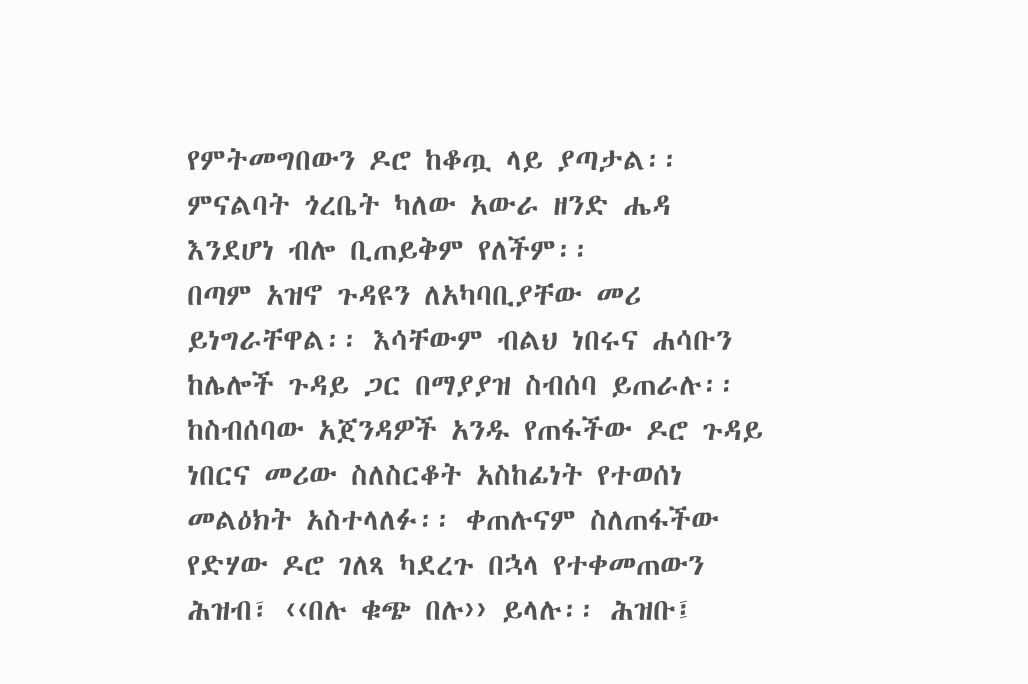የምትመግበውን ዶሮ ከቆጧ ላይ ያጣታል፡፡ ምናልባት ጎረቤት ካለው አውራ ዘንድ ሔዳ እንደሆነ ብሎ ቢጠይቅም የለችም፡፡
በጣም አዝኖ ጉዳዩን ለአካባቢያቸው መሪ ይነግራቸዋል፡፡ እሳቸውም ብልህ ነበሩና ሐሳቡን ከሌሎች ጉዳይ ጋር በማያያዝ ስብሰባ ይጠራሉ፡፡ ከስብሰባው አጀንዳዎች አንዱ የጠፋችው ዶሮ ጉዳይ ነበርና መሪው ስለስርቆት አስከፊነት የተወሰነ መልዕክት አስተላለፉ፡፡ ቀጠሉናም ስለጠፋችው የድሃው ዶሮ ገለጻ ካደረጉ በኋላ የተቀመጠውን ሕዝብ፣ ‹‹በሉ ቁጭ በሉ›› ይላሉ፡፡ ሕዝቡ፤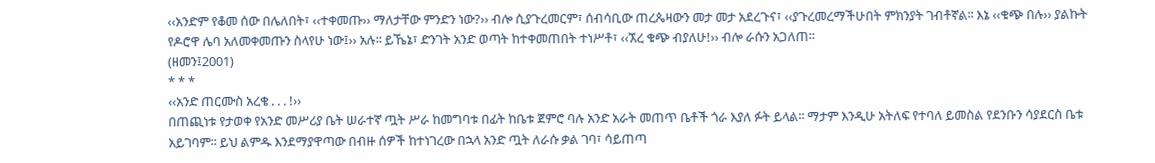‹‹አንድም የቆመ ሰው በሌለበት፣ ‹‹ተቀመጡ›› ማለታቸው ምንድን ነው?›› ብሎ ሲያጉረመርም፣ ሰብሳቢው ጠረጴዛውን መታ መታ አደረጉና፣ ‹‹ያጉረመረማችሁበት ምክንያት ገብቶኛል፡፡ እኔ ‹‹ቁጭ በሉ›› ያልኩት የዶሮዋ ሌባ አለመቀመጡን ስላየሁ ነው፤›› አሉ፡፡ ይኼኔ፣ ድንገት አንድ ወጣት ከተቀመጠበት ተነሥቶ፣ ‹‹ኧረ ቁጭ ብያለሁ!›› ብሎ ራሱን አጋለጠ፡፡
(ዘመን፤2001)
* * *
‹‹አንድ ጠርሙስ አረቄ . . . !››
በጠጪነቱ የታወቀ የአንድ መሥሪያ ቤት ሠራተኛ ጧት ሥራ ከመግባቱ በፊት ከቤቱ ጀምሮ ባሉ አንድ አራት መጠጥ ቤቶች ጎራ እያለ ፉት ይላል፡፡ ማታም እንዲሁ አትለፍ የተባለ ይመስል የደንቡን ሳያደርስ ቤቱ አይገባም፡፡ ይህ ልምዱ እንደማያዋጣው በብዙ ሰዎች ከተነገረው በኋላ አንድ ጧት ለራሱ ቃል ገባ፣ ሳይጠጣ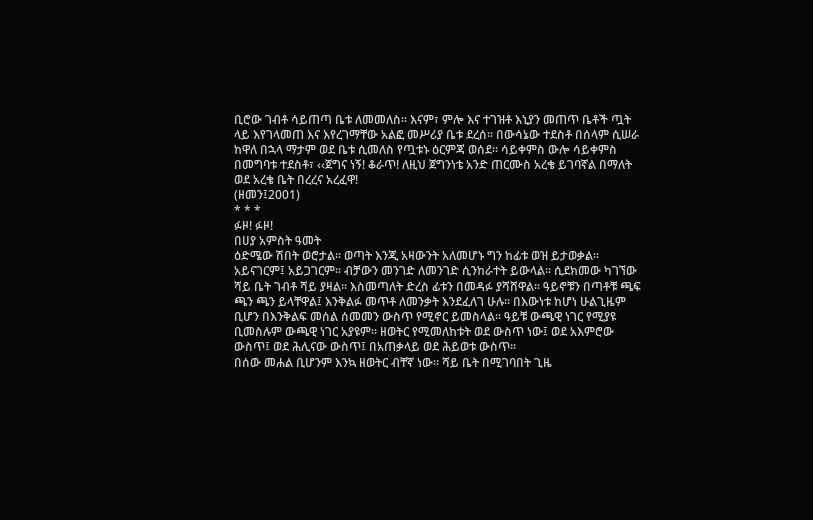ቢሮው ገብቶ ሳይጠጣ ቤቱ ለመመለስ፡፡ እናም፣ ምሎ እና ተገዝቶ እኒያን መጠጥ ቤቶች ጧት ላይ እየገላመጠ እና እየረገማቸው አልፎ መሥሪያ ቤቱ ደረሰ፡፡ በውሳኔው ተደስቶ በሰላም ሲሠራ ከዋለ በኋላ ማታም ወደ ቤቱ ሲመለስ የጧቱኑ ዕርምጃ ወሰደ፡፡ ሳይቀምስ ውሎ ሳይቀምስ በመግባቱ ተደስቶ፣ ‹‹ጀግና ነኝ! ቆራጥ! ለዚህ ጀግንነቴ አንድ ጠርሙስ አረቄ ይገባኛል በማለት ወደ አረቄ ቤት በረረና አረፈዋ!
(ዘመን፤2001)
* * *
ፉዞ! ፉዞ!
በሀያ አምስት ዓመት
ዕድሜው ሽበት ወሮታል፡፡ ወጣት እንጂ አዛውንት አለመሆኑ ግን ከፊቱ ወዝ ይታወቃል፡፡
አይናገርም፤ አይጋገርም፡፡ ብቻውን መንገድ ለመንገድ ሲንከራተት ይውላል፡፡ ሲደክመው ካገኘው ሻይ ቤት ገብቶ ሻይ ያዛል፡፡ እስመጣለት ድረስ ፊቱን በመዳፉ ያሻሸዋል፡፡ ዓይኖቹን በጣቶቹ ጫፍ ጫን ጫን ይላቸዋል፤ እንቅልፉ መጥቶ ለመንቃት እንደፈለገ ሁሉ፡፡ በእውነቱ ከሆነ ሁልጊዜም ቢሆን በእንቅልፍ መሰል ሰመመን ውስጥ የሚኖር ይመስላል፡፡ ዓይቹ ውጫዊ ነገር የሚያዩ ቢመስሉም ውጫዊ ነገር አያዩም፡፡ ዘወትር የሚመለከቱት ወደ ውስጥ ነው፤ ወደ አእምሮው ውስጥ፤ ወደ ሕሊናው ውስጥ፤ በአጠቃላይ ወደ ሕይወቱ ውስጥ፡፡
በሰው መሐል ቢሆንም እንኳ ዘወትር ብቸኛ ነው፡፡ ሻይ ቤት በሚገባበት ጊዜ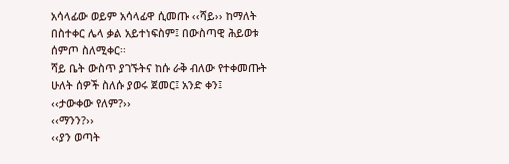አሳላፊው ወይም አሳላፊዋ ሲመጡ ‹‹ሻይ›› ከማለት በስተቀር ሌላ ቃል አይተነፍስም፤ በውስጣዊ ሕይወቱ ሰምጦ ስለሚቀር፡፡
ሻይ ቤት ውስጥ ያገኙትና ከሱ ራቅ ብለው የተቀመጡት ሁለት ሰዎች ስለሱ ያወሩ ጀመር፤ አንድ ቀን፤
‹‹ታውቀው የለም?››
‹‹ማንን?››
‹‹ያን ወጣት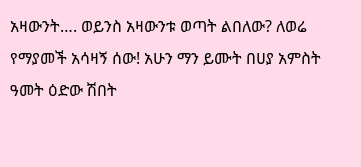አዛውንት…. ወይንስ አዛውንቱ ወጣት ልበለው? ለወሬ የማያመች አሳዛኝ ሰው! አሁን ማን ይሙት በሀያ አምስት ዓመት ዕድው ሽበት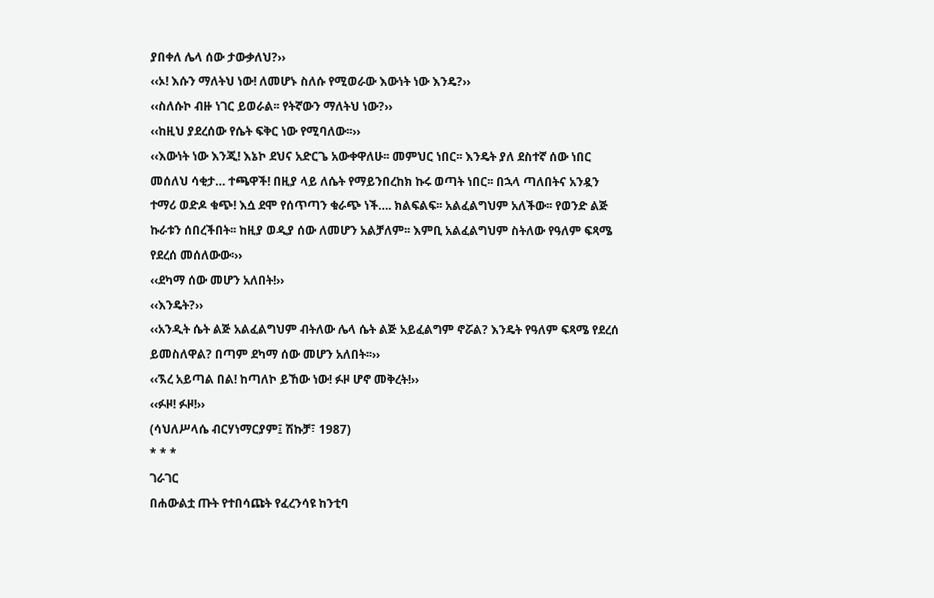ያበቀለ ሌላ ሰው ታውቃለህ?››
‹‹ኦ! እሱን ማለትህ ነው! ለመሆኑ ስለሱ የሚወራው እውነት ነው እንዴ?››
‹‹ስለሱኮ ብዙ ነገር ይወራል፡፡ የትኛውን ማለትህ ነው?››
‹‹ከዚህ ያደረሰው የሴት ፍቅር ነው የሚባለው፡፡››
‹‹እውነት ነው እንጂ! እኔኮ ደህና አድርጌ አውቀዋለሁ፡፡ መምህር ነበር፡፡ እንዴት ያለ ደስተኛ ሰው ነበር መሰለህ ሳቂታ… ተጫዋች! በዚያ ላይ ለሴት የማይንበረከክ ኩሩ ወጣት ነበር፡፡ በኋላ ጣለበትና አንዷን ተማሪ ወድዶ ቁጭ! እሷ ደሞ የሰጥጣን ቁራጭ ነች…. ክልፍልፍ፡፡ አልፈልግህም አለችው፡፡ የወንድ ልጅ ኩራቱን ሰበረችበት፡፡ ከዚያ ወዲያ ሰው ለመሆን አልቻለም፡፡ እምቢ አልፈልግህም ስትለው የዓለም ፍጻሜ የደረሰ መሰለውው፡››
‹‹ደካማ ሰው መሆን አለበት!››
‹‹እንዴት?››
‹‹አንዲት ሴት ልጅ አልፈልግህም ብትለው ሌላ ሴት ልጅ አይፈልግም ኖሯል? እንዴት የዓለም ፍጻሜ የደረሰ ይመስለዋል? በጣም ደካማ ሰው መሆን አለበት፡፡››
‹‹ኧረ አይጣል በል! ከጣለኮ ይኸው ነው! ፉዞ ሆኖ መቅረት!››
‹‹ፉዞ! ፉዞ!››
(ሳህለሥላሴ ብርሃነማርያም፤ ሽኩቻ፣ 1987)
* * *
ገራገር
በሐውልቷ ጡት የተበሳጩት የፈረንሳዩ ከንቲባ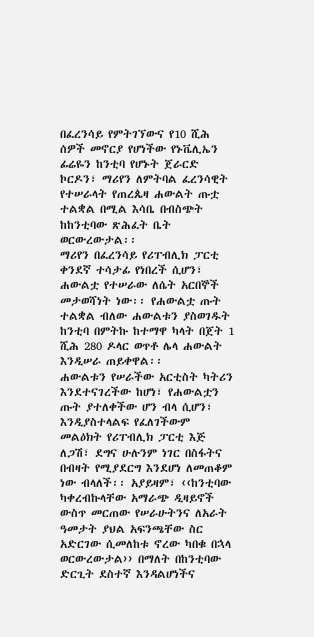በፈረንሳይ የምትገኘውና የ10 ሺሕ ሰዎች መኖርያ የሆነችው የኑቬሊኤን ፊሬዬን ከንቲባ የሆኑት ጀራርድ ኮርዶን፣ ማሪየን ለምትባል ፈረንሳዊት የተሠራላት የጠረጴዛ ሐውልት ጡቷ ተልቋል በሚል እሳቤ በብስጭት ከከንቲባው ጽሕፈት ቤት ወርውረውታል፡፡
ማሪየን በፈረንሳይ የሪፐብሊክ ፓርቲ ቀንደኛ ተሳታፊ የነበረች ሲሆን፣ ሐውልቷ የተሠራው ለሴት አርበኞች መታወሻነት ነው፡፡ የሐውልቷ ጡት ተልቋል ብለው ሐውልቱን ያስወገዱት ከንቲባ በምትኩ ከተማዋ ካላት በጀት 1 ሺሕ 280 ዶላር ወጥቶ ሌላ ሐውልት እንዲሠራ ጠይቀዋል፡፡
ሐውልቱን የሠራችው አርቲስት ካትሪን እንደተናገረችው ከሆነ፣ የሐውልቷን ጡት ያተለቀችው ሆን ብላ ሲሆን፣ እንዲያስተላልፍ የፈለገችውም መልዕክት የሪፐብሊክ ፓርቲ እጅ ለጋሽ፣ ደግና ሁሉንም ነገር በስፋትና በብዛት የሚያደርግ እንደሆነ ለመጠቆም ነው ብላለች፡፡ አያይዛም፣ ‹‹ከንቲባው ካቀረብኩላቸው አማራጭ ዲዛይኖች ውስጥ መርጠው የሠራሁትንና ለአራት ዓመታት ያህል አፍንጫቸው ስር አድርገው ሲመለከቱ ኖረው ካበቁ በኋላ ወርውረውታል›› በማለት በከንቲባው ድርጊት ደስተኛ እንዳልሆነችና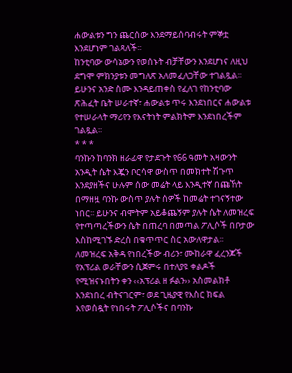ሐውልቱን ግን ጨርሰው እንደማይሰባብሩት ምኞቷ እንደሆነም ገልጻለች፡፡
ከንቲባው ውሳኔውን የወሰኑት ብቻቸውን እንደሆነና ለዚህ ደግሞ ምክንያቱን መግለጽ አለመፈለጋቸው ተገልጿል፡፡ ይሁንና አንድ ስሙ እንዳይጠቀስ የፈለገ የከንቲባው ጽሕፈት ቤት ሠራተኛ፣ ሐውልቱ ጥሩ እንደነበርና ሐውልቱ የተሠራላት ማሪየን የእናትነት ምልክትም እንደነበረችም ገልጿል፡፡
* * *
ባንኩን ከባንክ ዘራፊዋ የታደጉት የ66 ዓመት አዛውንት
አንዲት ሴት እጇን ቦርሳዋ ውስጥ በመክተት ሽጉጥ እንደያዘችና ሁሉም ሰው መሬት ላይ እንዲተኛ በጩኸት በማዘዟ ባንኩ ውስጥ ያሉት ሰዎች ከመሬት ተገናኝተው ነበር፡፡ ይሁንና ብሞትም አይቆጨኝም ያሉት ሴት ለመዝረፍ የተጣጣረችውን ሴት በጠረባ በመጣል ፖሊሶች በቦታው እስከሚገኙ ድረስ በቁጥጥር ስር አውለዋታል፡፡
ለመዝረፍ አቅዳ የነበረችው ብሪን፣ ሙከራዋ ፈረንጆች የአፕሪል ወራቸውን ሲጀምሩ በተለያዩ ቀልዶች የሚዝናኑበትን ቀን ‹‹አፕሪል ዘ ፉልን›› አስመልክቶ እንደነበረ ብትናገርም፣ ወደ ጊዜያዊ የእስር ክፍል እየወሰዷት የነበሩት ፖሊሶችና በባንኩ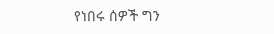የነበሩ ሰዎች ግን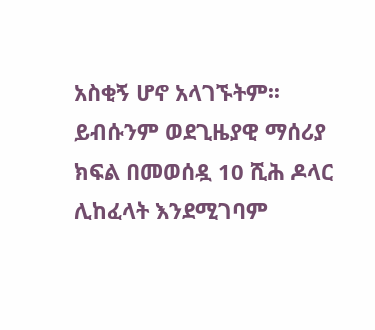አስቂኝ ሆኖ አላገኙትም፡፡ ይብሱንም ወደጊዜያዊ ማሰሪያ ክፍል በመወሰዷ 10 ሺሕ ዶላር ሊከፈላት እንደሚገባም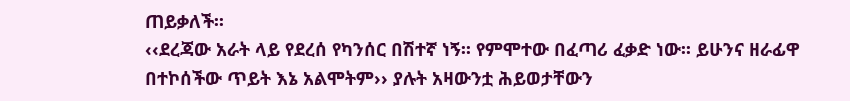ጠይቃለች፡፡
‹‹ደረጃው አራት ላይ የደረሰ የካንሰር በሽተኛ ነኝ፡፡ የምሞተው በፈጣሪ ፈቃድ ነው፡፡ ይሁንና ዘራፊዋ በተኮሰችው ጥይት እኔ አልሞትም›› ያሉት አዛውንቷ ሕይወታቸውን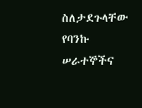ስለታደጉላቸው የባንኩ ሠራተኞችና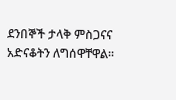ደንበኞች ታላቅ ምስጋናና አድናቆትን ለግሰዋቸዋል፡፡